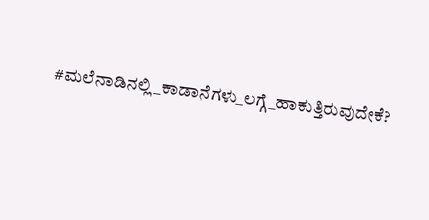#ಮಲೆನಾಡಿನಲ್ಲಿ_ಕಾಡಾನೆಗಳು_ಲಗ್ಗೆ_ಹಾಕುತ್ತಿರುವುದೇಕೆ?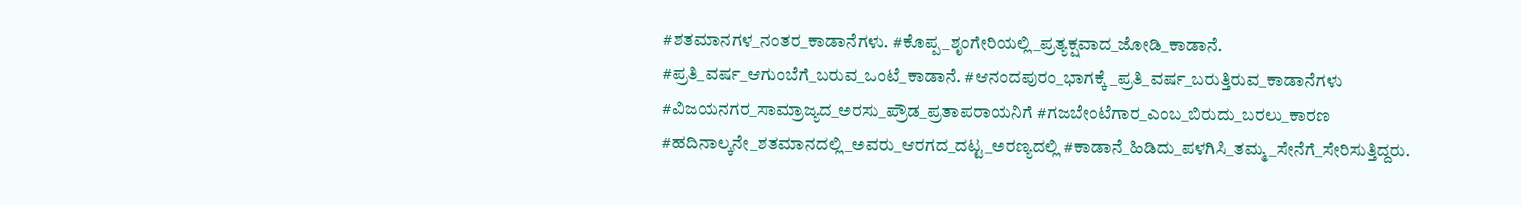#ಶತಮಾನಗಳ_ನಂತರ_ಕಾಡಾನೆಗಳು. #ಕೊಪ್ಪ_ಶೃಂಗೇರಿಯಲ್ಲಿ_ಪ್ರತ್ಯಕ್ಷವಾದ_ಜೋಡಿ_ಕಾಡಾನೆ. #ಪ್ರತಿ_ವರ್ಷ_ಆಗುಂಬೆಗೆ_ಬರುವ_ಒಂಟೆ_ಕಾಡಾನೆ. #ಆನಂದಪುರಂ_ಭಾಗಕ್ಕೆ_ಪ್ರತಿ_ವರ್ಷ_ಬರುತ್ತಿರುವ_ಕಾಡಾನೆಗಳು #ವಿಜಯನಗರ_ಸಾಮ್ರಾಜ್ಯದ_ಅರಸು_ಪ್ರೌಡ_ಪ್ರತಾಪರಾಯನಿಗೆ #ಗಜಬೇಂಟೆಗಾರ_ಎಂಬ_ಬಿರುದು_ಬರಲು_ಕಾರಣ #ಹದಿನಾಲ್ಕನೇ_ಶತಮಾನದಲ್ಲಿ_ಅವರು_ಆರಗದ_ದಟ್ಟ_ಅರಣ್ಯದಲ್ಲಿ #ಕಾಡಾನೆ_ಹಿಡಿದು_ಪಳಗಿಸಿ_ತಮ್ಮ_ಸೇನೆಗೆ_ಸೇರಿಸುತ್ತಿದ್ದರು.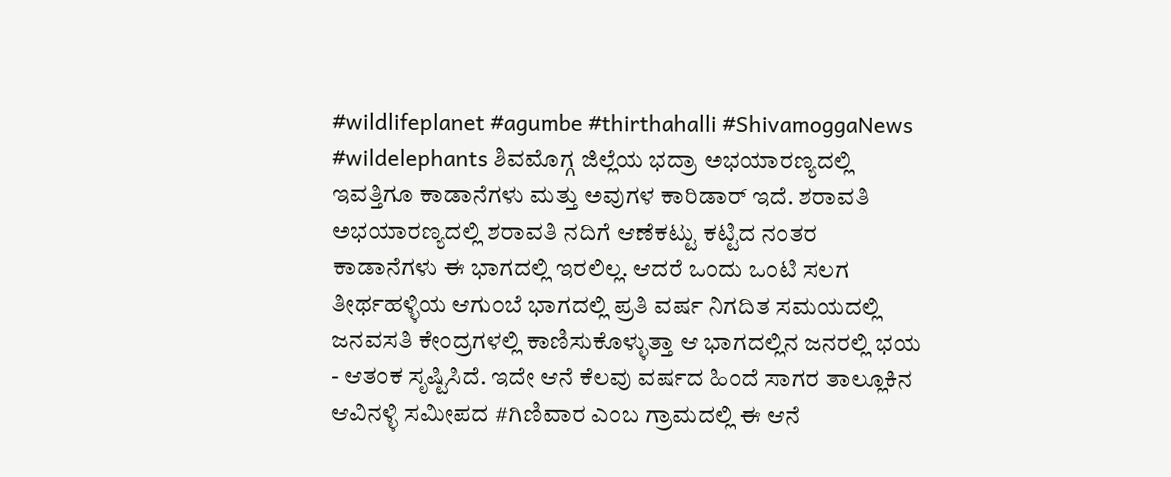#wildlifeplanet #agumbe #thirthahalli #ShivamoggaNews #wildelephants ಶಿವಮೊಗ್ಗ ಜಿಲ್ಲೆಯ ಭದ್ರಾ ಅಭಯಾರಣ್ಯದಲ್ಲಿ ಇವತ್ತಿಗೂ ಕಾಡಾನೆಗಳು ಮತ್ತು ಅವುಗಳ ಕಾರಿಡಾರ್ ಇದೆ. ಶರಾವತಿ ಅಭಯಾರಣ್ಯದಲ್ಲಿ ಶರಾವತಿ ನದಿಗೆ ಆಣೆಕಟ್ಟು ಕಟ್ಟಿದ ನಂತರ ಕಾಡಾನೆಗಳು ಈ ಭಾಗದಲ್ಲಿ ಇರಲಿಲ್ಲ. ಆದರೆ ಒಂದು ಒಂಟಿ ಸಲಗ ತೀರ್ಥಹಳ್ಳಿಯ ಆಗು೦ಬೆ ಭಾಗದಲ್ಲಿ ಪ್ರತಿ ವರ್ಷ ನಿಗದಿತ ಸಮಯದಲ್ಲಿ ಜನವಸತಿ ಕೇಂದ್ರಗಳಲ್ಲಿ ಕಾಣಿಸುಕೊಳ್ಳುತ್ತಾ ಆ ಭಾಗದಲ್ಲಿನ ಜನರಲ್ಲಿ ಭಯ - ಆತಂಕ ಸೃಷ್ಟಿಸಿದೆ. ಇದೇ ಆನೆ ಕೆಲವು ವರ್ಷದ ಹಿಂದೆ ಸಾಗರ ತಾಲ್ಲೂಕಿನ ಆವಿನಳ್ಳಿ ಸಮೀಪದ #ಗಿಣಿವಾರ ಎಂಬ ಗ್ರಾಮದಲ್ಲಿ ಈ ಆನೆ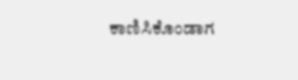ಕಾಣಿಸಿಕೊಂಡಾಗ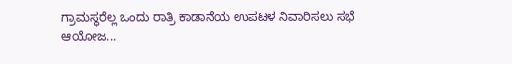ಗ್ರಾಮಸ್ಥರೆಲ್ಲ ಒಂದು ರಾತ್ರಿ ಕಾಡಾನೆಯ ಉಪಟಳ ನಿವಾರಿಸಲು ಸಭೆ ಆಯೋಜ...